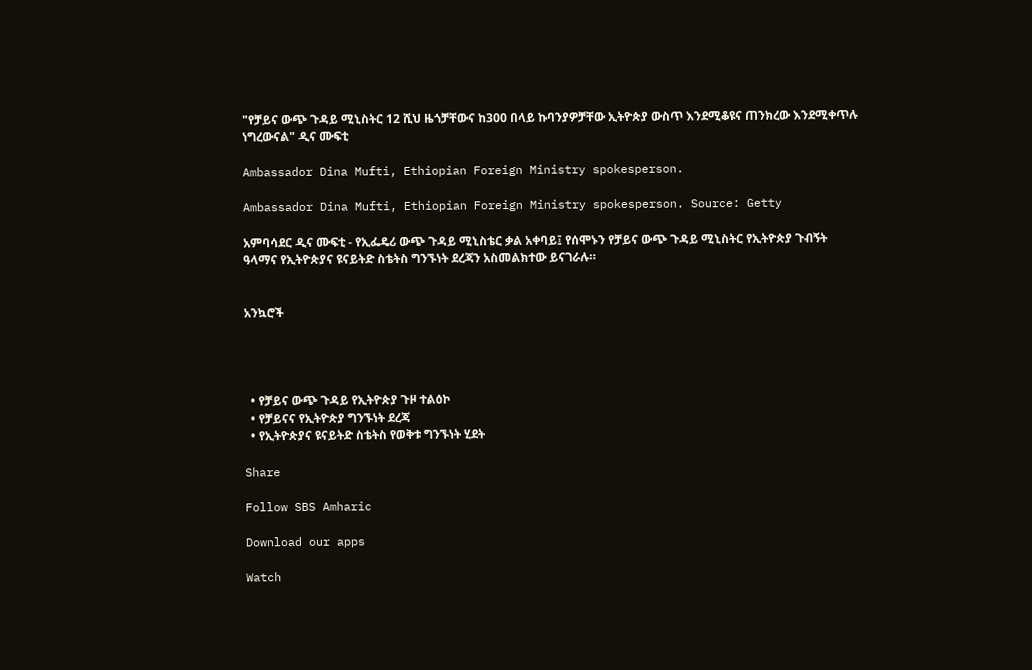"የቻይና ውጭ ጉዳይ ሚኒስትር 12 ሺህ ዜጎቻቸውና ከ300 በላይ ኩባንያዎቻቸው ኢትዮጵያ ውስጥ እንደሚቆዩና ጠንክረው እንደሚቀጥሉ ነግረውናል" ዲና ሙፍቲ

Ambassador Dina Mufti, Ethiopian Foreign Ministry spokesperson.

Ambassador Dina Mufti, Ethiopian Foreign Ministry spokesperson. Source: Getty

አምባሳደር ዲና ሙፍቲ - የኢፌዴሪ ውጭ ጉዳይ ሚኒስቴር ቃል አቀባይ፤ የሰሞኑን የቻይና ውጭ ጉዳይ ሚኒስትር የኢትዮጵያ ጉብኝት ዓላማና የኢትዮጵያና ዩናይትድ ስቴትስ ግንኙነት ደረጃን አስመልክተው ይናገራሉ።


አንኳሮች




  • የቻይና ውጭ ጉዳይ የኢትዮጵያ ጉዞ ተልዕኮ
  • የቻይናና የኢትዮጵያ ግንኙነት ደረጃ
  • የኢትዮጵያና ዩናይትድ ስቴትስ የወቅቱ ግንኙነት ሂደት

Share

Follow SBS Amharic

Download our apps

Watch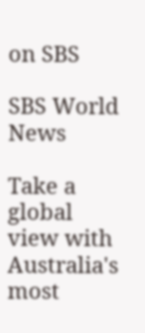on SBS

SBS World News

Take a global view with Australia's most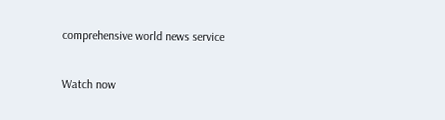comprehensive world news service

Watch now